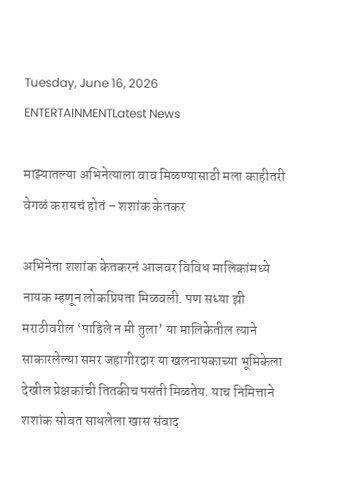Tuesday, June 16, 2026
ENTERTAINMENTLatest News

माझ्यातल्या अभिनेत्याला वाव मिळण्यासाठी मला काहीतरी वेगळं करायचं होतं – शशांक केतकर

अभिनेता शशांक केतकरनं आजवर विविध मालिकांमध्ये नायक म्हणून लोकप्रियता मिळवली. पण सध्या झी मराठीवरील ‘पाहिले न मी तुला’ या मालिकेतील त्याने साकारलेल्या समर जहागीरदार या खलनायकाच्या भूमिकेला देखील प्रेक्षकांची तितकीच पसंती मिळतेय. याच निमित्ताने शशांक सोबत साधलेला खास संवाद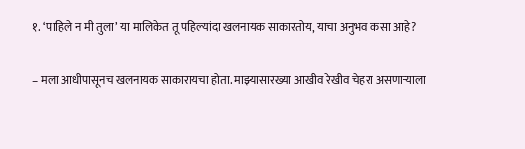१. ‘पाहिले न मी तुला’ या मालिकेत तू पहिल्यांदा खलनायक साकारतोय, याचा अनुभव कसा आहे?

– मला आधीपासूनच खलनायक साकारायचा होता. माझ्यासारख्या आखीव रेखीव चेहरा असणाऱ्याला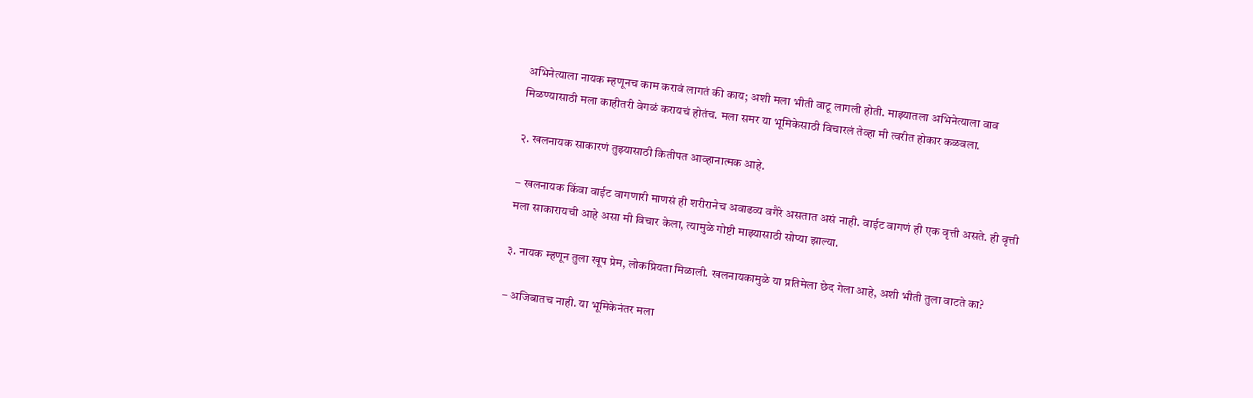अभिनेत्याला नायक म्हणूनच काम करावं लागतं की काय; अशी मला भीती वाटू लागली होती. माझ्यातला अभिनेत्याला वाव मिळण्यासाठी मला काहीतरी वेगळं करायचं होतंच. मला समर या भूमिकेसाठी विचारलं तेव्हा मी त्वरीत होकार कळवला.

२. खलनायक साकारणं तुझ्यासाठी कितीपत आव्हानात्मक आहे.

– खलनायक किंवा वाईट वागणारी माणसं ही शरीरानेच अवाढव्य वगैरे असतात असं नाही. वाईट वागणं ही एक वृत्ती असते. ही वृत्ती मला साकारायची आहे असा मी विचार केला, त्यामुळे गोष्टी माझ्यासाठी सोप्या झाल्या.

३. नायक म्हणून तुला खूप प्रेम, लोकप्रियता मिळाली. खलनायकामुळे या प्रतिमेला छेद गेला आहे, अशी भीती तुला वाटते का?

– अजिबातच नाही. या भूमिकेनंतर मला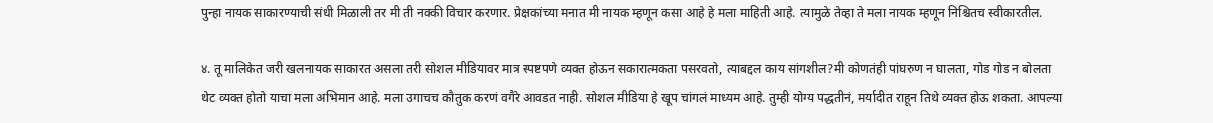पुन्हा नायक साकारण्याची संधी मिळाली तर मी ती नक्की विचार करणार. प्रेक्षकांच्या मनात मी नायक म्हणून कसा आहे हे मला माहिती आहे. त्यामुळे तेव्हा ते मला नायक म्हणून निश्चितच स्वीकारतील.

४. तू मालिकेत जरी खलनायक साकारत असला तरी सोशल मीडियावर मात्र स्पष्टपणे व्यक्त होऊन सकारात्मकता पसरवतो, त्याबद्दल काय सांगशील?मी कोणतंही पांघरुण न घालता, गोड गोड न बोलता थेट व्यक्त होतो याचा मला अभिमान आहे. मला उगाचच कौतुक करणं वगैरे आवडत नाही. सोशल मीडिया हे खूप चांगलं माध्यम आहे. तुम्ही योग्य पद्धतीनं, मर्यादीत राहून तिथे व्यक्त होऊ शकता. आपल्या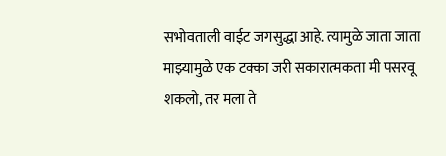सभोवताली वाईट जगसुद्धा आहे. त्यामुळे जाता जाता माझ्यामुळे एक टक्का जरी सकारात्मकता मी पसरवू शकलो, तर मला ते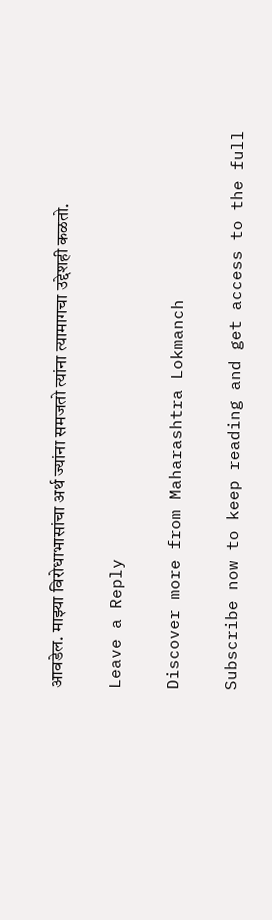आवडेल. माझ्या विरोधाभासांचा अर्थ ज्यांना समजतो त्यांना त्यामागचा उद्देशही कळतो.

Leave a Reply

Discover more from Maharashtra Lokmanch

Subscribe now to keep reading and get access to the full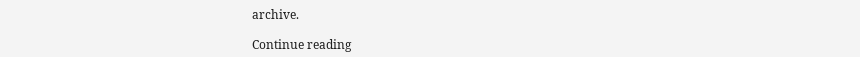archive.

Continue reading